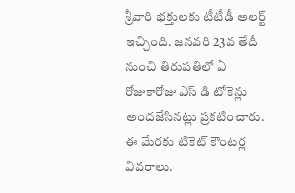శ్రీవారి భక్తులకు టీటీడీ అలర్ట్ ఇచ్చింది. జనవరి 23వ తేదీ నుంచి తిరుపతిలో ఏ రోజుకారోజు ఎస్ డి టోకెన్లు అందజేసినట్లు ప్రకటించారు. ఈ మేరకు టికెట్ కౌంటర్ల వివరాలు.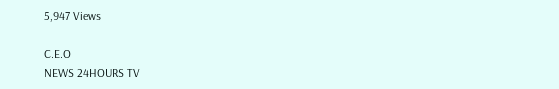5,947 Views

C.E.O
NEWS 24HOURS TV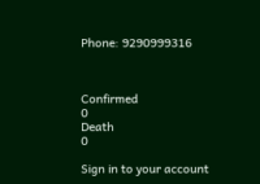Phone: 9290999316



Confirmed
0
Death
0

Sign in to your account